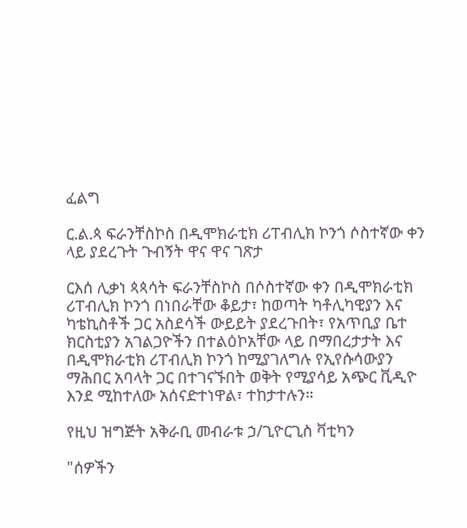ፈልግ

ር.ል.ጳ ፍራንቸስኮስ በዲሞክራቲክ ሪፐብሊክ ኮንጎ ሶስተኛው ቀን ላይ ያደረጉት ጉብኝት ዋና ዋና ገጽታ

ርእሰ ሊቃነ ጳጳሳት ፍራንቸስኮስ በሶስተኛው ቀን በዲሞክራቲክ ሪፐብሊክ ኮንጎ በነበራቸው ቆይታ፣ ከወጣት ካቶሊካዊያን እና ካቴኪስቶች ጋር አስደሳች ውይይት ያደረጉበት፣ የአጥቢያ ቤተ ክርስቲያን አገልጋዮችን በተልዕኮአቸው ላይ በማበረታታት እና በዲሞክራቲክ ሪፐብሊክ ኮንጎ ከሚያገለግሉ የኢየሱሳውያን ማሕበር አባላት ጋር በተገናኙበት ወቅት የሚያሳይ አጭር ቪዲዮ እንደ ሚከተለው አሰናድተነዋል፣ ተከታተሉን።

የዚህ ዝግጅት አቅራቢ መብራቱ ኃ/ጊዮርጊስ ቫቲካን

"ሰዎችን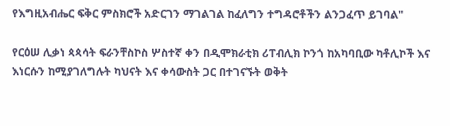የእግዚአብሔር ፍቅር ምስክሮች አድርገን ማገልገል ከፈለግን ተግዳሮቶችን ልንጋፈጥ ይገባል"

የርዕሠ ሊቃነ ጳጳሳት ፍራንቸስኮስ ሦስተኛ ቀን በዲሞክራቲክ ሪፐብሊክ ኮንጎ ከአካባቢው ካቶሊኮች እና እነርሱን ከሚያገለግሉት ካህናት እና ቀሳውስት ጋር በተገናኙት ወቅት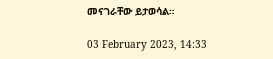መናገራቸው ይታወሳል።

03 February 2023, 14:33